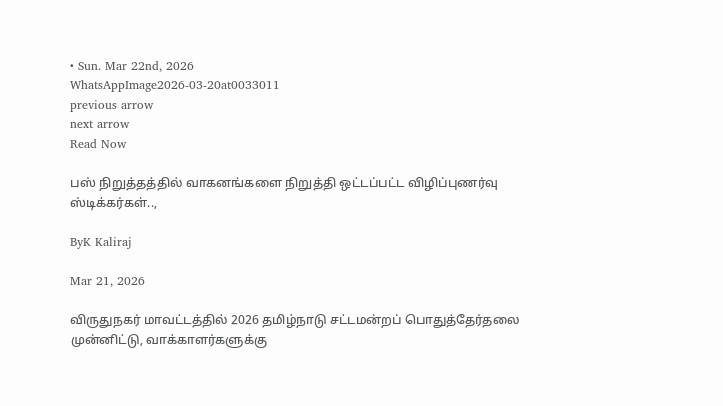• Sun. Mar 22nd, 2026
WhatsAppImage2026-03-20at0033011
previous arrow
next arrow
Read Now

பஸ் நிறுத்தத்தில் வாகனங்களை நிறுத்தி ஒட்டப்பட்ட விழிப்புணர்வு ஸ்டிக்கர்கள்..,

ByK Kaliraj

Mar 21, 2026

விருதுநகர் மாவட்டத்தில் 2026 தமிழ்நாடு சட்டமன்றப் பொதுத்தேர்தலை முன்னிட்டு, வாக்காளர்களுக்கு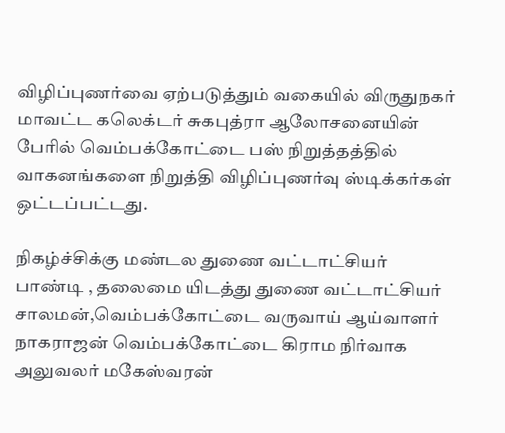விழிப்புணர்வை ஏற்படுத்தும் வகையில் விருதுநகர் மாவட்ட கலெக்டர் சுகபுத்ரா ஆலோசனையின் பேரில் வெம்பக்கோட்டை பஸ் நிறுத்தத்தில் வாகனங்களை நிறுத்தி விழிப்புணர்வு ஸ்டிக்கர்கள் ஒட்டப்பட்டது.

நிகழ்ச்சிக்கு மண்டல துணை வட்டாட்சியர் பாண்டி , தலைமை யிடத்து துணை வட்டாட்சியர் சாலமன்,வெம்பக்கோட்டை வருவாய் ஆய்வாளர் நாகராஜன் வெம்பக்கோட்டை கிராம நிர்வாக அலுவலர் மகேஸ்வரன்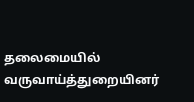தலைமையில் வருவாய்த்துறையினர்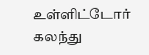உள்ளிட்டோர் கலந்து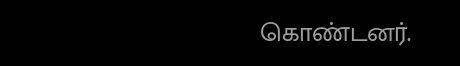கொண்டனர்.